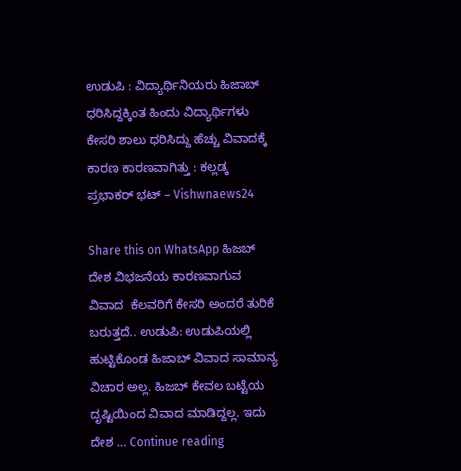ಉಡುಪಿ : ವಿದ್ಯಾರ್ಥಿನಿಯರು ಹಿಜಾಬ್ ಧರಿಸಿದ್ದಕ್ಕಿಂತ ಹಿಂದು ವಿದ್ಯಾರ್ಥಿಗಳು ಕೇಸರಿ ಶಾಲು ಧರಿಸಿದ್ದು ಹೆಚ್ಚು ವಿವಾದಕ್ಕೆ ಕಾರಣ ಕಾರಣವಾಗಿತ್ತು : ಕಲ್ಲಡ್ಕ ಪ್ರಭಾಕರ್ ಭಟ್ – Vishwnaews24

Share this on WhatsApp ಹಿಜಬ್ ದೇಶ ವಿಭಜನೆಯ ಕಾರಣವಾಗುವ ವಿವಾದ  ಕೆಲವರಿಗೆ ಕೇಸರಿ ಅಂದರೆ ತುರಿಕೆ ಬರುತ್ತದೆ.. ಉಡುಪಿ: ಉಡುಪಿಯಲ್ಲಿ ಹುಟ್ಟಿಕೊಂಡ ಹಿಜಾಬ್ ವಿವಾದ ಸಾಮಾನ್ಯ ವಿಚಾರ ಅಲ್ಲ. ಹಿಜಬ್ ಕೇವಲ ಬಟ್ಟೆಯ ದೃಷ್ಟಿಯಿಂದ ವಿವಾದ ಮಾಡಿದ್ದಲ್ಲ. ಇದು ದೇಶ … Continue reading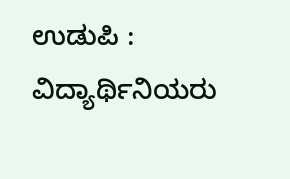ಉಡುಪಿ : ವಿದ್ಯಾರ್ಥಿನಿಯರು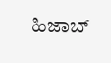ಹಿಜಾಬ್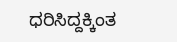ಧರಿಸಿದ್ದಕ್ಕಿಂತ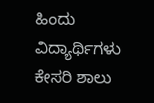ಹಿಂದು ವಿದ್ಯಾರ್ಥಿಗಳು ಕೇಸರಿ ಶಾಲು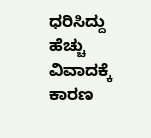ಧರಿಸಿದ್ದು ಹೆಚ್ಚು ವಿವಾದಕ್ಕೆ ಕಾರಣ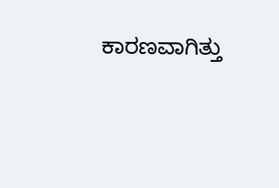ಕಾರಣವಾಗಿತ್ತು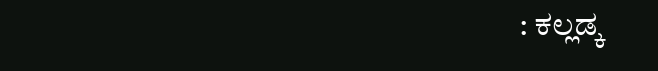: ಕಲ್ಲಡ್ಕ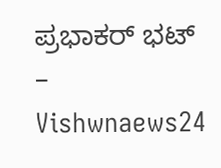ಪ್ರಭಾಕರ್ ಭಟ್ – Vishwnaews24